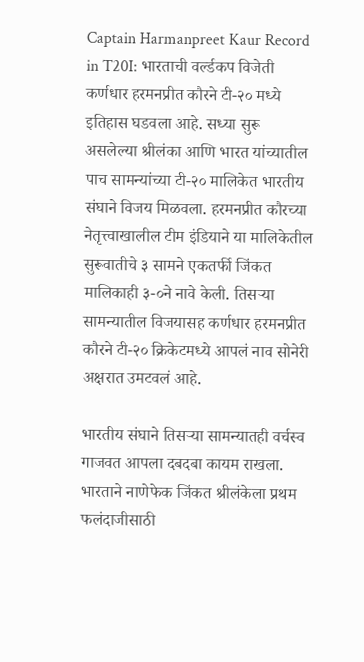Captain Harmanpreet Kaur Record in T20I: भारताची वर्ल्डकप विजेती कर्णधार हरमनप्रीत कौरने टी-२० मध्ये इतिहास घडवला आहे. सध्या सुरू असलेल्या श्रीलंका आणि भारत यांच्यातील पाच सामन्यांच्या टी-२० मालिकेत भारतीय संघाने विजय मिळवला. हरमनप्रीत कौरच्या नेतृत्त्वाखालील टीम इंडियाने या मालिकेतील सुरूवातीचे ३ सामने एकतर्फी जिंकत मालिकाही ३-०ने नावे केली. तिसऱ्या सामन्यातील विजयासह कर्णधार हरमनप्रीत कौरने टी-२० क्रिकेटमध्ये आपलं नाव सोनेरी अक्षरात उमटवलं आहे.

भारतीय संघाने तिसऱ्या सामन्यातही वर्चस्व गाजवत आपला दबदबा कायम राखला. भारताने नाणेफेक जिंकत श्रीलंकेला प्रथम फलंदाजीसाठी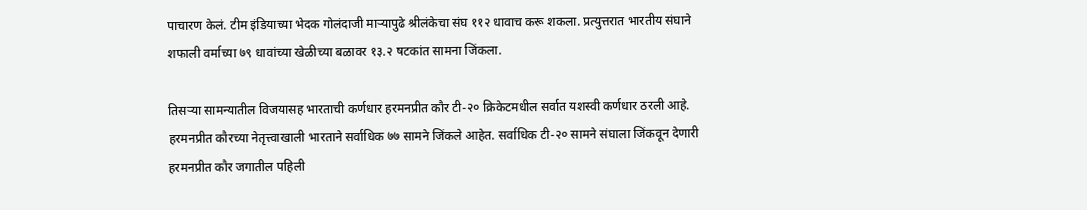पाचारण केलं. टीम इंडियाच्या भेदक गोलंदाजी माऱ्यापुढे श्रीलंकेचा संघ ११२ धावाच करू शकला. प्रत्युत्तरात भारतीय संघाने शफाली वर्माच्या ७९ धावांच्या खेळीच्या बळावर १३.२ षटकांत सामना जिंकला.

तिसऱ्या सामन्यातील विजयासह भारताची कर्णधार हरमनप्रीत कौर टी-२० क्रिकेटमधील सर्वात यशस्वी कर्णधार ठरली आहे. हरमनप्रीत कौरच्या नेतृत्त्वाखाली भारताने सर्वाधिक ७७ सामने जिंकले आहेत. सर्वाधिक टी-२० सामने संघाला जिंकवून देणारी हरमनप्रीत कौर जगातील पहिली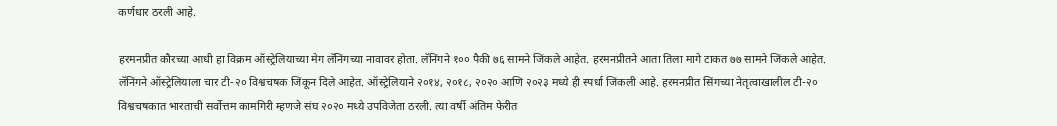कर्णधार ठरली आहे.

हरमनप्रीत कौरच्या आधी हा विक्रम ऑस्ट्रेलियाच्या मेग लॅनिंगच्या नावावर होता. लॅनिंगने १०० पैकी ७६ सामने जिंकले आहेत. हरमनप्रीतने आता तिला मागे टाकत ७७ सामने जिंकले आहेत. लॅनिंगने ऑस्ट्रेलियाला चार टी-२० विश्वचषक जिंकून दिले आहेत. ऑस्ट्रेलियाने २०१४, २०१८, २०२० आणि २०२३ मध्ये ही स्पर्धा जिंकली आहे. हरमनप्रीत सिंगच्या नेतृत्वाखालील टी-२० विश्वचषकात भारताची सर्वोत्तम कामगिरी म्हणजे संघ २०२० मध्ये उपविजेता ठरली. त्या वर्षी अंतिम फेरीत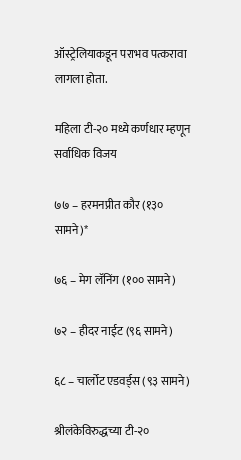ऑस्ट्रेलियाकडून पराभव पत्करावा लागला होता.

महिला टी-२० मध्ये कर्णधार म्हणून सर्वाधिक विजय

७७ – हरमनप्रीत कौर (१३० सामने)*

७६ – मेग लॅनिंग (१०० सामने)

७२ – हीदर नाईट (९६ सामने)

६८ – चार्लोट एडवर्ड्स (९३ सामने)

श्रीलंकेविरुद्धच्या टी-२०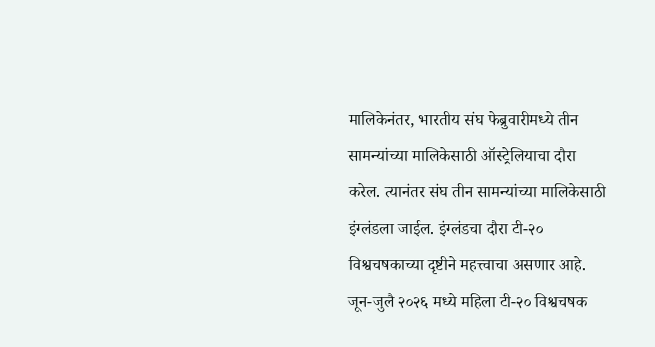मालिकेनंतर, भारतीय संघ फेब्रुवारीमध्ये तीन सामन्यांच्या मालिकेसाठी ऑस्ट्रेलियाचा दौरा करेल. त्यानंतर संघ तीन सामन्यांच्या मालिकेसाठी इंग्लंडला जाईल. इंग्लंडचा दौरा टी-२० विश्वचषकाच्या दृष्टीने महत्त्वाचा असणार आहे. जून-जुलै २०२६ मध्ये महिला टी-२० विश्वचषक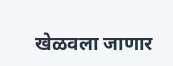खेळवला जाणार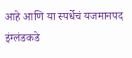आहे आणि या स्पर्धेचं यजमानपद इंग्लंडकडे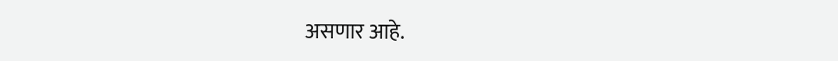असणार आहे.